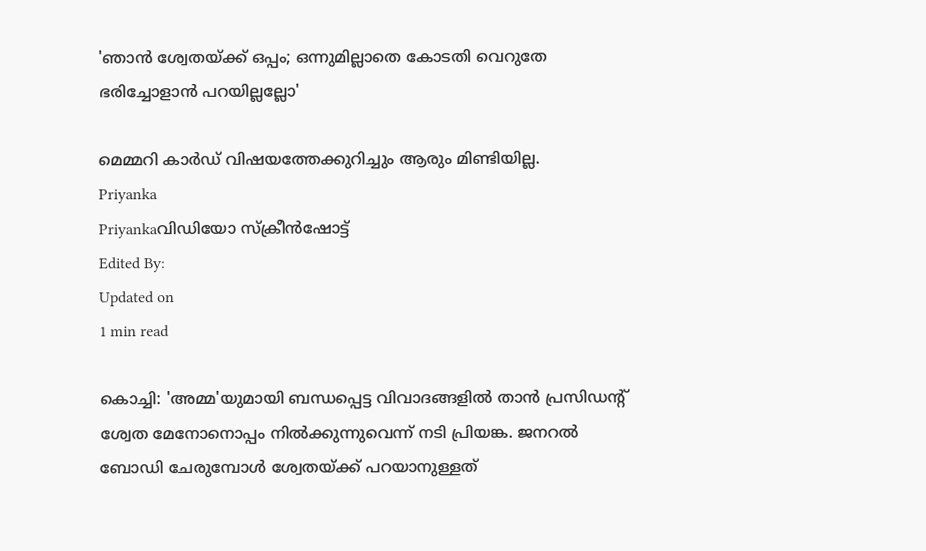'ഞാൻ ശ്വേതയ്ക്ക് ഒപ്പം; ഒന്നുമില്ലാതെ കോടതി വെറുതേ ഭരിച്ചോളാൻ പറയില്ലല്ലോ'

മെമ്മറി കാർഡ് വിഷയത്തേക്കുറിച്ചും ആരും മിണ്ടിയില്ല.
Priyanka
Priyankaവിഡിയോ സ്ക്രീൻഷോട്ട്
Edited By:
Updated on
1 min read

കൊച്ചി: 'അമ്മ'യുമായി ബന്ധപ്പെട്ട വിവാദങ്ങളിൽ താൻ പ്രസിഡന്റ് ശ്വേത മേനോനൊപ്പം നിൽക്കുന്നുവെന്ന് നടി പ്രിയങ്ക. ജനറൽ ബോഡി ചേരുമ്പോൾ ശ്വേതയ്ക്ക് പറയാനുള്ളത്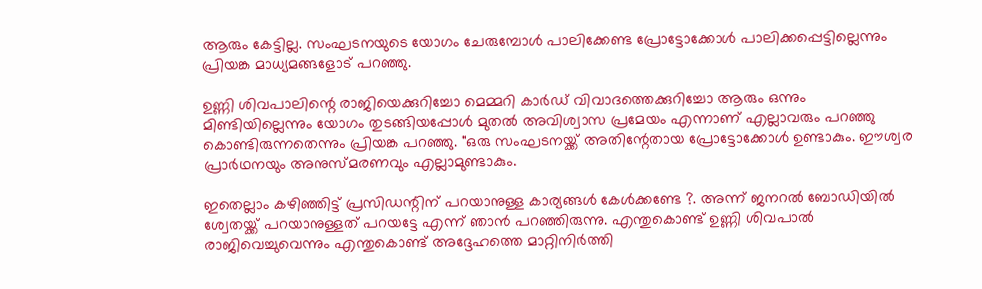ആരും കേട്ടില്ല. സംഘടനയുടെ യോഗം ചേരുമ്പോൾ പാലിക്കേണ്ട പ്രോട്ടോക്കോൾ പാലിക്കപ്പെട്ടില്ലെന്നും പ്രിയങ്ക മാധ്യമങ്ങളോട് പറഞ്ഞു.

ഉണ്ണി ശിവപാലിന്റെ രാജിയെക്കുറിച്ചോ മെമ്മറി കാർഡ് വിവാദത്തെക്കുറിച്ചോ ആരും ഒന്നും മിണ്ടിയില്ലെന്നും യോഗം തുടങ്ങിയപ്പോൾ മുതൽ അവിശ്വാസ പ്രമേയം എന്നാണ് എല്ലാവരും പറഞ്ഞു കൊണ്ടിരുന്നതെന്നും പ്രിയങ്ക പറഞ്ഞു. "ഒരു സംഘടനയ്ക്ക് അതിന്റേതായ പ്രോട്ടോക്കോൾ ഉണ്ടാകും. ഈശ്വര പ്രാർഥനയും അനുസ്മരണവും എല്ലാമുണ്ടാകും.

ഇതെല്ലാം കഴിഞ്ഞിട്ട് പ്രസിഡന്റിന് പറയാനുള്ള കാര്യങ്ങൾ കേൾക്കണ്ടേ ?. അന്ന് ജനറൽ ബോഡിയിൽ ശ്വേതയ്ക്ക് പറയാനുള്ളത് പറയട്ടേ എന്ന് ഞാൻ പറഞ്ഞിരുന്നു. എന്തുകൊണ്ട് ഉണ്ണി ശിവപാൽ രാജിവെച്ചുവെന്നും എന്തുകൊണ്ട് അദ്ദേഹത്തെ മാറ്റിനിർത്തി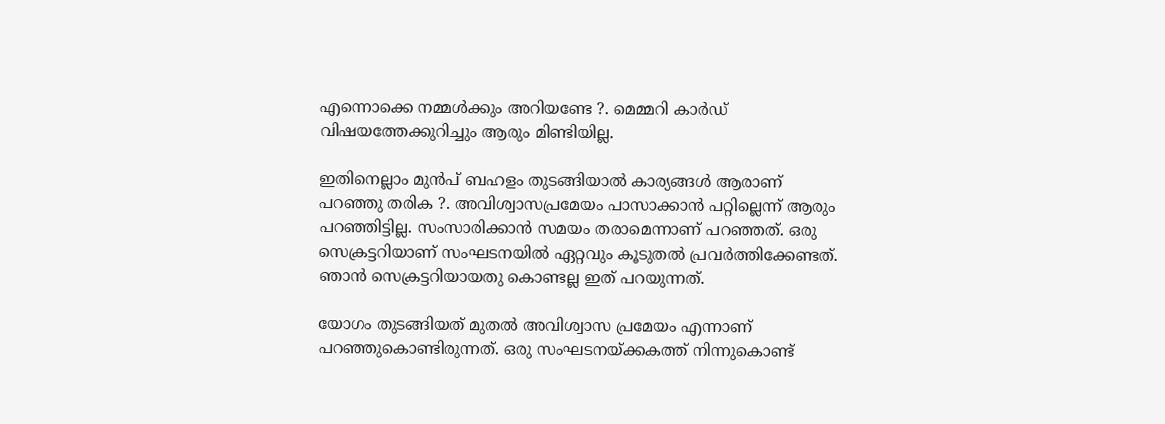എന്നൊക്കെ നമ്മൾക്കും അറിയണ്ടേ ?. മെമ്മറി കാർഡ് വിഷയത്തേക്കുറിച്ചും ആരും മിണ്ടിയില്ല.

ഇതിനെല്ലാം മുൻപ് ബഹളം തുടങ്ങിയാൽ കാര്യങ്ങൾ ആരാണ് പറഞ്ഞു തരിക ?. അവിശ്വാസപ്രമേയം പാസാക്കാൻ പറ്റില്ലെന്ന് ആരും പറ‍ഞ്ഞിട്ടില്ല. സംസാരിക്കാൻ സമയം തരാമെന്നാണ് പറഞ്ഞത്. ഒരു സെക്രട്ടറിയാണ് സംഘടനയിൽ ഏറ്റവും കൂടുതൽ പ്രവർത്തിക്കേണ്ടത്. ഞാൻ സെക്രട്ടറിയായതു കൊണ്ടല്ല ഇത് പറയുന്നത്.

യോഗം തുടങ്ങിയത് മുതൽ അവിശ്വാസ പ്രമേയം എന്നാണ് പറഞ്ഞുകൊണ്ടിരുന്നത്. ഒരു സംഘടനയ്ക്കകത്ത് നിന്നുകൊണ്ട്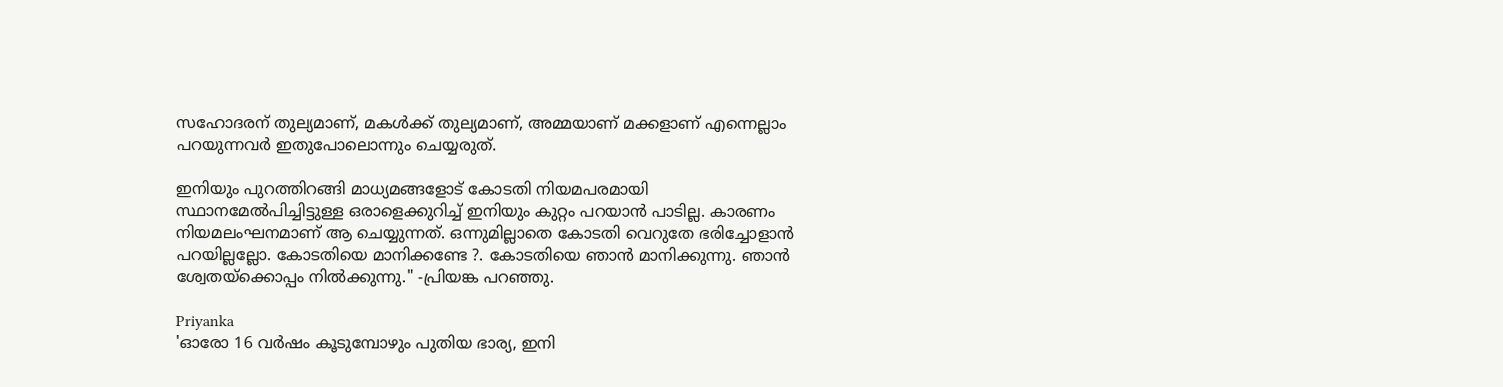സഹോദരന് തുല്യമാണ്, മകൾക്ക് തുല്യമാണ്, അമ്മയാണ് മക്കളാണ് എന്നെല്ലാം പറയുന്നവർ ഇതുപോലൊന്നും ചെയ്യരുത്.

ഇനിയും പുറത്തിറങ്ങി മാധ്യമങ്ങളോട് കോടതി നിയമപരമായി സ്ഥാനമേൽപിച്ചിട്ടുള്ള ഒരാളെക്കുറിച്ച് ഇനിയും കുറ്റം പറയാൻ പാടില്ല. കാരണം നിയമലംഘനമാണ് ആ ചെയ്യുന്നത്. ഒന്നുമില്ലാതെ കോടതി വെറുതേ ഭരിച്ചോളാൻ പറയില്ലല്ലോ. കോടതിയെ മാനിക്കണ്ടേ ?. കോടതിയെ ഞാൻ മാനിക്കുന്നു. ഞാൻ ശ്വേതയ്ക്കൊപ്പം നിൽക്കുന്നു." -പ്രിയങ്ക പറഞ്ഞു.

Priyanka
'ഓരോ 16 വർഷം കൂടുമ്പോഴും പുതിയ ഭാര്യ, ഇനി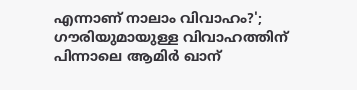എന്നാണ് നാലാം വിവാഹം?'; ഗൗരിയുമായുള്ള വിവാഹത്തിന് പിന്നാലെ ആമിർ ഖാന്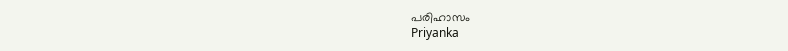പരിഹാസം
Priyanka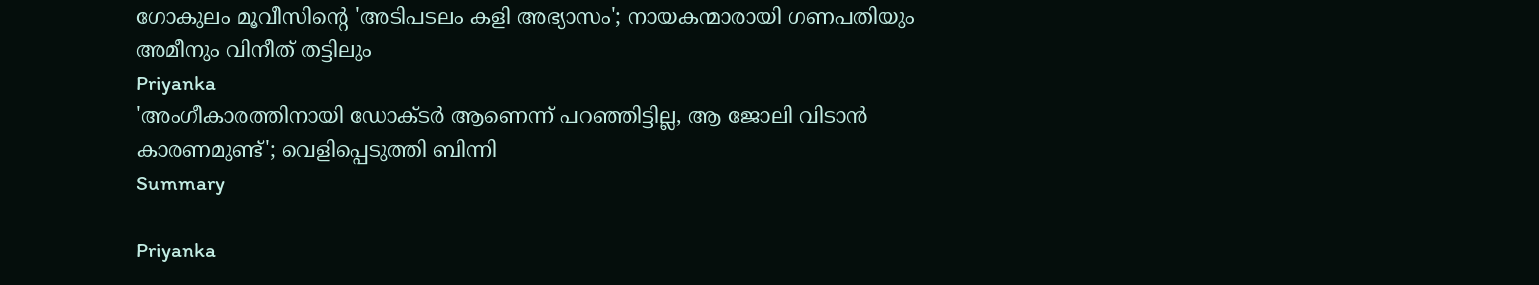ഗോകുലം മൂവീസിന്റെ 'അടിപടലം കളി അഭ്യാസം'; നായകന്മാരായി ഗണപതിയും അമീനും വിനീത് തട്ടിലും
Priyanka
'അംഗീകാരത്തിനായി ഡോക്ടര്‍ ആണെന്ന് പറഞ്ഞിട്ടില്ല, ആ ജോലി വിടാന്‍ കാരണമുണ്ട്'; വെളിപ്പെടുത്തി ബിന്നി
Summary

Priyanka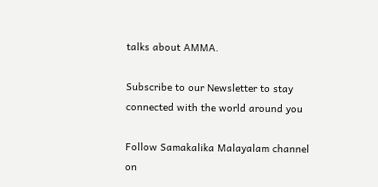talks about AMMA.

Subscribe to our Newsletter to stay connected with the world around you

Follow Samakalika Malayalam channel on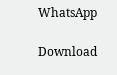WhatsApp

Download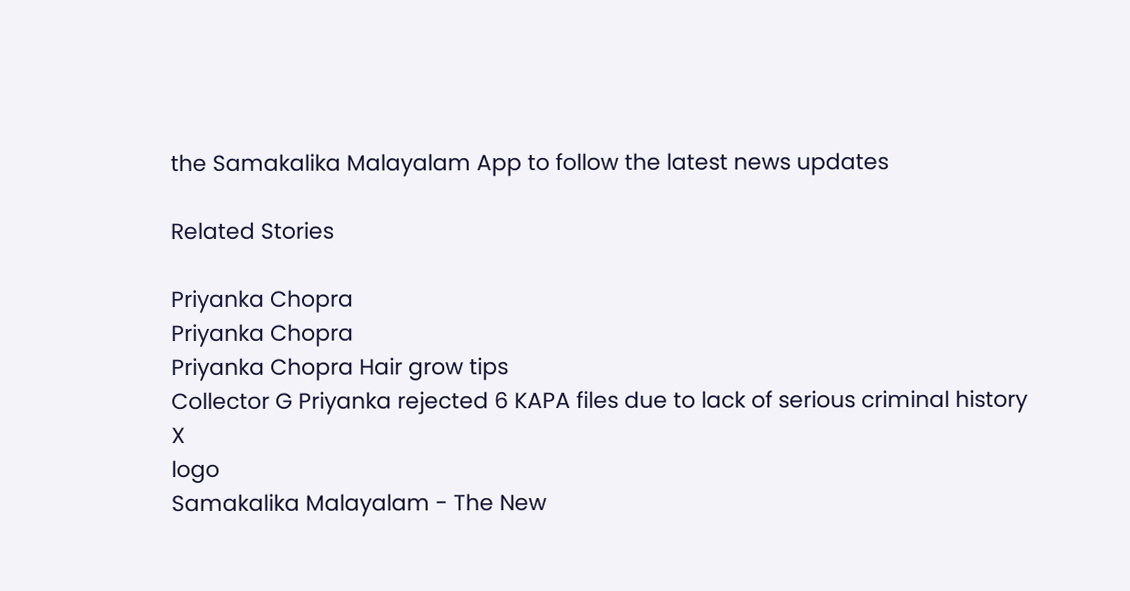the Samakalika Malayalam App to follow the latest news updates

Related Stories

Priyanka Chopra
Priyanka Chopra
Priyanka Chopra Hair grow tips
Collector G Priyanka rejected 6 KAPA files due to lack of serious criminal history
X
logo
Samakalika Malayalam - The New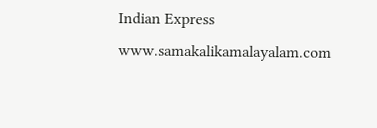Indian Express
www.samakalikamalayalam.com